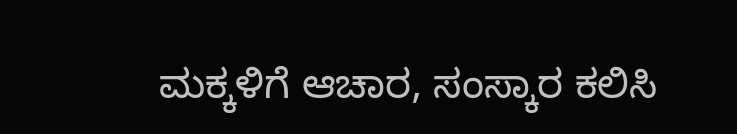ಮಕ್ಕಳಿಗೆ ಆಚಾರ, ಸಂಸ್ಕಾರ ಕಲಿಸಿ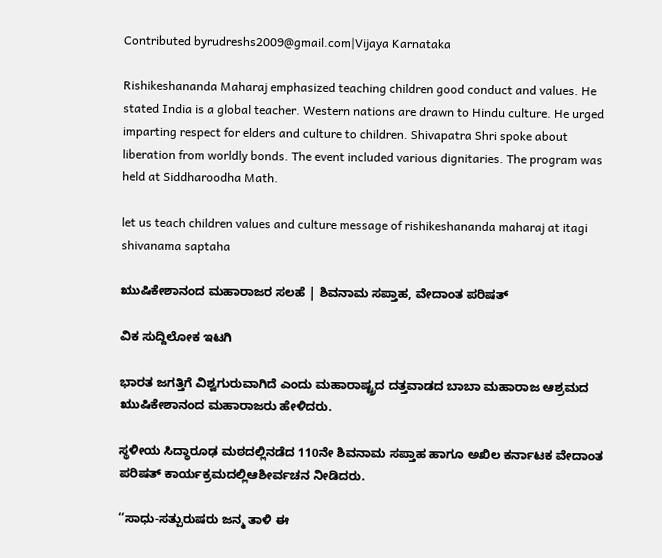Contributed byrudreshs2009@gmail.com|Vijaya Karnataka

Rishikeshananda Maharaj emphasized teaching children good conduct and values. He stated India is a global teacher. Western nations are drawn to Hindu culture. He urged imparting respect for elders and culture to children. Shivapatra Shri spoke about liberation from worldly bonds. The event included various dignitaries. The program was held at Siddharoodha Math.

let us teach children values and culture message of rishikeshananda maharaj at itagi shivanama saptaha

ಋುಷಿಕೇಶಾನಂದ ಮಹಾರಾಜರ ಸಲಹೆ | ಶಿವನಾಮ ಸಪ್ತಾಹ, ವೇದಾಂತ ಪರಿಷತ್

ವಿಕ ಸುದ್ದಿಲೋಕ ಇಟಗಿ

ಭಾರತ ಜಗತ್ತಿಗೆ ವಿಶ್ವಗುರುವಾಗಿದೆ ಎಂದು ಮಹಾರಾಷ್ಟ್ರದ ದತ್ತವಾಡದ ಬಾಬಾ ಮಹಾರಾಜ ಆಶ್ರಮದ ಋುಷಿಕೇಶಾನಂದ ಮಹಾರಾಜರು ಹೇಳಿದರು.

ಸ್ಥಳೀಯ ಸಿದ್ಧಾರೂಢ ಮಠದಲ್ಲಿನಡೆದ 110ನೇ ಶಿವನಾಮ ಸಪ್ತಾಹ ಹಾಗೂ ಅಖಿಲ ಕರ್ನಾಟಕ ವೇದಾಂತ ಪರಿಷತ್ ಕಾರ್ಯಕ್ರಮದಲ್ಲಿಆಶೀರ್ವಚನ ನೀಡಿದರು.

‘‘ಸಾಧು-ಸತ್ಪುರುಷರು ಜನ್ಮ ತಾಳಿ ಈ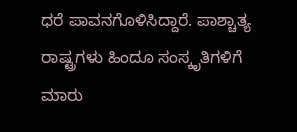ಧರೆ ಪಾವನಗೊಳಿಸಿದ್ದಾರೆ. ಪಾಶ್ಚಾತ್ಯ ರಾಷ್ಟ್ರಗಳು ಹಿಂದೂ ಸಂಸ್ಕೃತಿಗಳಿಗೆ ಮಾರು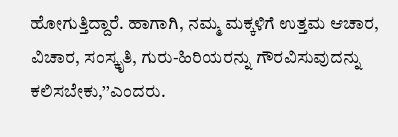ಹೋಗುತ್ತಿದ್ದಾರೆ. ಹಾಗಾಗಿ, ನಮ್ಮ ಮಕ್ಕಳಿಗೆ ಉತ್ತಮ ಆಚಾರ, ವಿಚಾರ, ಸಂಸ್ಕೃತಿ, ಗುರು-ಹಿರಿಯರನ್ನು ಗೌರವಿಸುವುದನ್ನು ಕಲಿಸಬೇಕು,’’ಎಂದರು.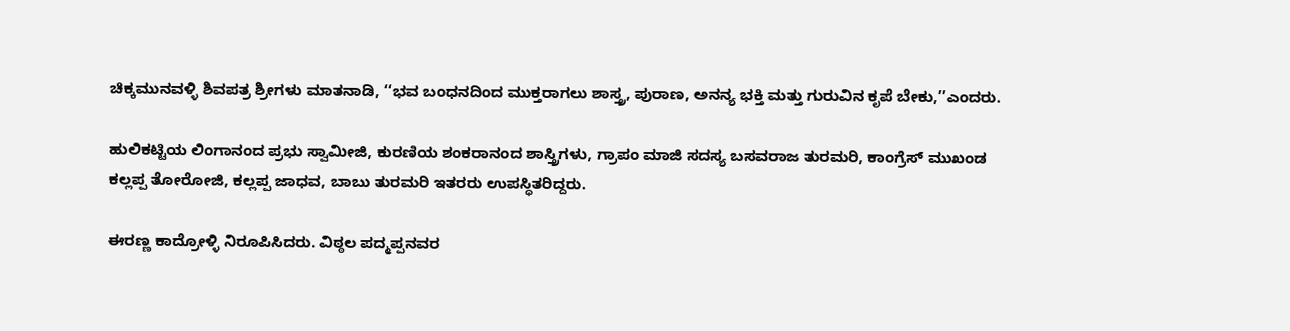ಚಿಕ್ಕಮುನವಳ್ಳಿ ಶಿವಪತ್ರ ಶ್ರೀಗಳು ಮಾತನಾಡಿ, ‘‘ಭವ ಬಂಧನದಿಂದ ಮುಕ್ತರಾಗಲು ಶಾಸ್ತ್ರ, ಪುರಾಣ, ಅನನ್ಯ ಭಕ್ತಿ ಮತ್ತು ಗುರುವಿನ ಕೃಪೆ ಬೇಕು,’’ಎಂದರು.

ಹುಲಿಕಟ್ಟಿಯ ಲಿಂಗಾನಂದ ಪ್ರಭು ಸ್ವಾಮೀಜಿ, ಕುರಣಿಯ ಶಂಕರಾನಂದ ಶಾಸ್ತ್ರಿಗಳು, ಗ್ರಾಪಂ ಮಾಜಿ ಸದಸ್ಯ ಬಸವರಾಜ ತುರಮರಿ, ಕಾಂಗ್ರೆಸ್ ಮುಖಂಡ ಕಲ್ಲಪ್ಪ ತೋರೋಜಿ, ಕಲ್ಲಪ್ಪ ಜಾಧವ, ಬಾಬು ತುರಮರಿ ಇತರರು ಉಪಸ್ಥಿತರಿದ್ದರು.

ಈರಣ್ಣ ಕಾದ್ರೋಳ್ಳಿ ನಿರೂಪಿಸಿದರು. ವಿಠ್ಠಲ ಪದ್ಮಪ್ಪನವರ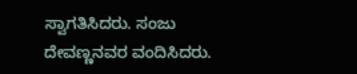ಸ್ವಾಗತಿಸಿದರು. ಸಂಜು ದೇವಣ್ಣನವರ ವಂದಿಸಿದರು.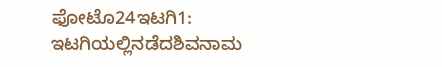ಫೋಟೊ24ಇಟಗಿ1: ಇಟಗಿಯಲ್ಲಿನಡೆದಶಿವನಾಮ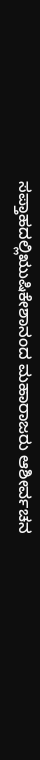ಸಪ್ತಾಹದಲ್ಲಿಋುಷಿಕೇಶಾನಂದ ಮಹಾರಾಜರು ಆಶೀರ್ವಚನ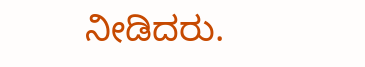ನೀಡಿದರು.